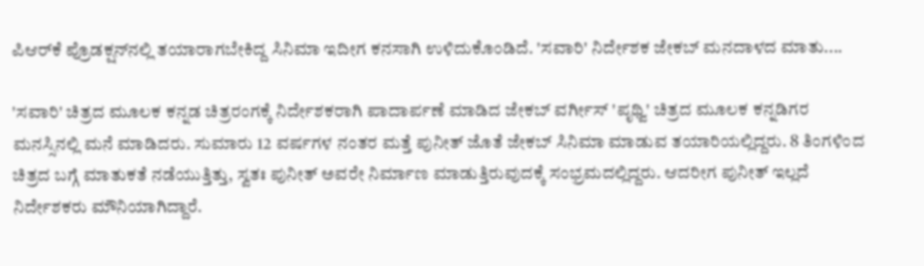ಪಿಆರ್‌ಕೆ ಪ್ರೊಡಕ್ಷನ್‌ನಲ್ಲಿ ತಯಾರಾಗಬೇಕಿದ್ದ ಸಿನಿಮಾ ಇದೀಗ ಕನಸಾಗಿ ಉಳಿದುಕೊಂಡಿದೆ. 'ಸವಾರಿ' ನಿರ್ದೇಶಕ ಜೇಕಬ್ ಮನದಾಳದ ಮಾತು....

'ಸವಾರಿ' ಚಿತ್ರದ ಮೂಲಕ ಕನ್ನಡ ಚಿತ್ರರಂಗಕ್ಕೆ ನಿರ್ದೇಶಕರಾಗಿ ಪಾದಾರ್ಪಣೆ ಮಾಡಿದ ಜೇಕಬ್ ವರ್ಗೀಸ್‌ 'ಪೃಥ್ವಿ' ಚಿತ್ರದ ಮೂಲಕ ಕನ್ನಡಿಗರ ಮನಸ್ಸಿನಲ್ಲಿ ಮನೆ ಮಾಡಿದರು. ಸುಮಾರು 12 ವರ್ಷಗಳ ನಂತರ ಮತ್ತೆ ಪುನೀತ್‌ ಜೊತೆ ಜೇಕಬ್ ಸಿನಿಮಾ ಮಾಡುವ ತಯಾರಿಯಲ್ಲಿದ್ದರು. 8 ತಿಂಗಳಿಂದ ಚಿತ್ರದ ಬಗ್ಗೆ ಮಾತುಕತೆ ನಡೆಯುತ್ತಿತ್ತು, ಸ್ವತಃ ಪುನೀತ್ ಅವರೇ ನಿರ್ಮಾಣ ಮಾಡುತ್ತಿರುವುದಕ್ಕೆ ಸಂಭ್ರಮದಲ್ಲಿದ್ದರು. ಆದರೀಗ ಪುನೀತ್ ಇಲ್ಲದೆ ನಿರ್ದೇಶಕರು ಮೌನಿಯಾಗಿದ್ದಾರೆ.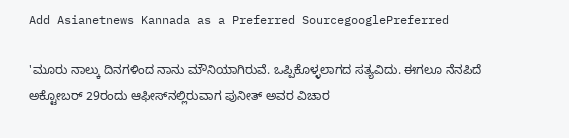Add Asianetnews Kannada as a Preferred SourcegooglePreferred

'ಮೂರು ನಾಲ್ಕು ದಿನಗಳಿಂದ ನಾನು ಮೌನಿಯಾಗಿರುವೆ. ಒಪ್ಪಿಕೊಳ್ಳಲಾಗದ ಸತ್ಯವಿದು. ಈಗಲೂ ನೆನಪಿದೆ ಅಕ್ಟೋಬರ್ 29ರಂದು ಆಫೀಸ್‌ನಲ್ಲಿರುವಾಗ ಪುನೀತ್ ಅವರ ವಿಚಾರ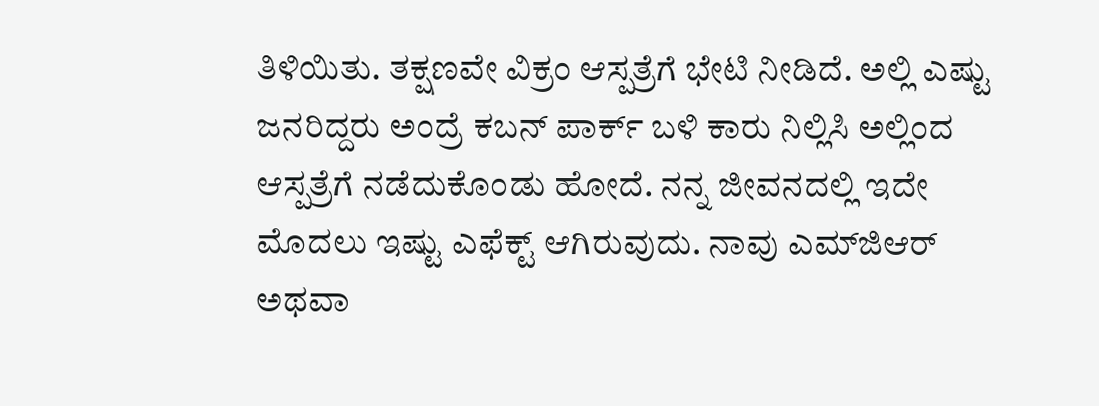ತಿಳಿಯಿತು. ತಕ್ಷಣವೇ ವಿಕ್ರಂ ಆಸ್ಪತ್ರೆಗೆ ಭೇಟಿ ನೀಡಿದೆ. ಅಲ್ಲಿ ಎಷ್ಟು ಜನರಿದ್ದರು ಅಂದ್ರೆ ಕಬನ್ ಪಾರ್ಕ್‌ ಬಳಿ ಕಾರು ನಿಲ್ಲಿಸಿ ಅಲ್ಲಿಂದ ಆಸ್ಪತ್ರೆಗೆ ನಡೆದುಕೊಂಡು ಹೋದೆ. ನನ್ನ ಜೀವನದಲ್ಲಿ ಇದೇ ಮೊದಲು ಇಷ್ಟು ಎಫೆಕ್ಟ್ ಆಗಿರುವುದು. ನಾವು ಎಮ್‌ಜಿಆರ್ ಅಥವಾ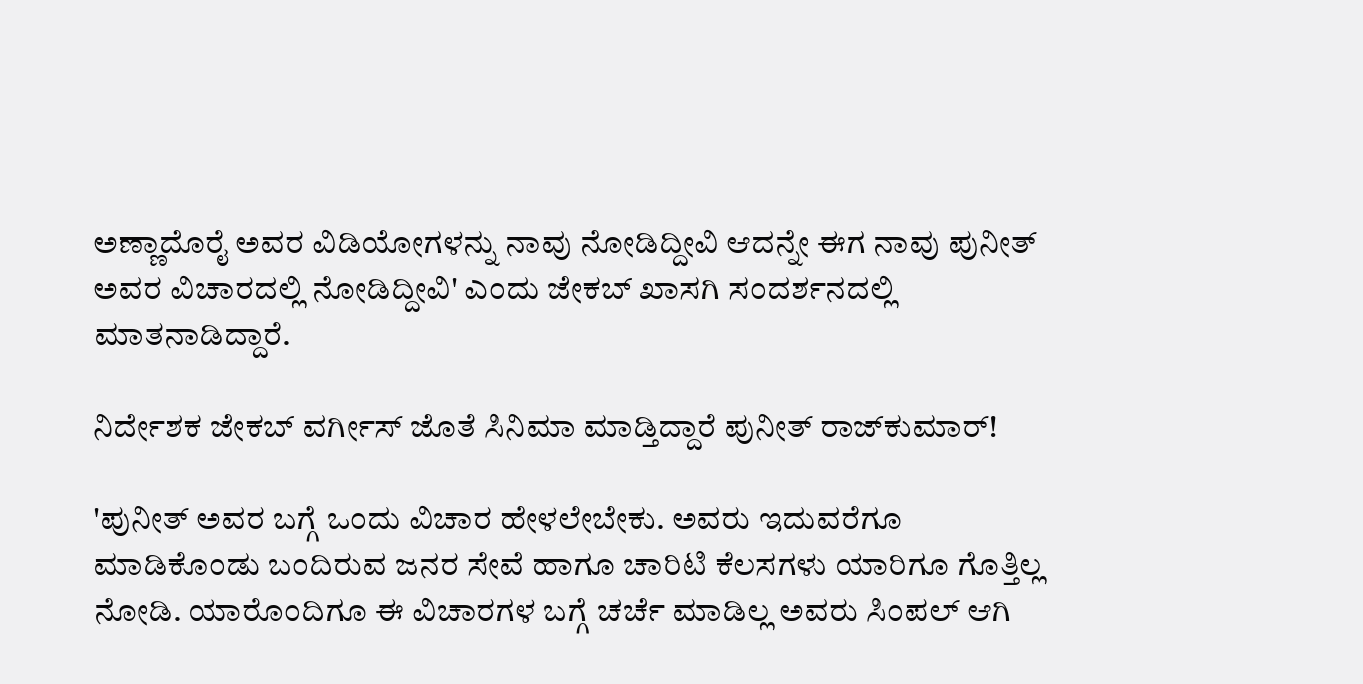ಅಣ್ಣಾದೊರೈ ಅವರ ವಿಡಿಯೋಗಳನ್ನು ನಾವು ನೋಡಿದ್ದೀವಿ ಆದನ್ನೇ ಈಗ ನಾವು ಪುನೀತ್ ಅವರ ವಿಚಾರದಲ್ಲಿ ನೋಡಿದ್ದೀವಿ' ಎಂದು ಜೇಕಬ್ ಖಾಸಗಿ ಸಂದರ್ಶನದಲ್ಲಿ ಮಾತನಾಡಿದ್ದಾರೆ.

ನಿರ್ದೇಶಕ ಜೇಕಬ್ ವರ್ಗೀಸ್ ಜೊತೆ ಸಿನಿಮಾ ಮಾಡ್ತಿದ್ದಾರೆ ಪುನೀತ್ ರಾಜ್‌ಕುಮಾರ್!

'ಪುನೀತ್ ಅವರ ಬಗ್ಗೆ ಒಂದು ವಿಚಾರ ಹೇಳಲೇಬೇಕು. ಅವರು ಇದುವರೆಗೂ ಮಾಡಿಕೊಂಡು ಬಂದಿರುವ ಜನರ ಸೇವೆ ಹಾಗೂ ಚಾರಿಟಿ ಕೆಲಸಗಳು ಯಾರಿಗೂ ಗೊತ್ತಿಲ್ಲ ನೋಡಿ. ಯಾರೊಂದಿಗೂ ಈ ವಿಚಾರಗಳ ಬಗ್ಗೆ ಚರ್ಚೆ ಮಾಡಿಲ್ಲ ಅವರು ಸಿಂಪಲ್ ಆಗಿ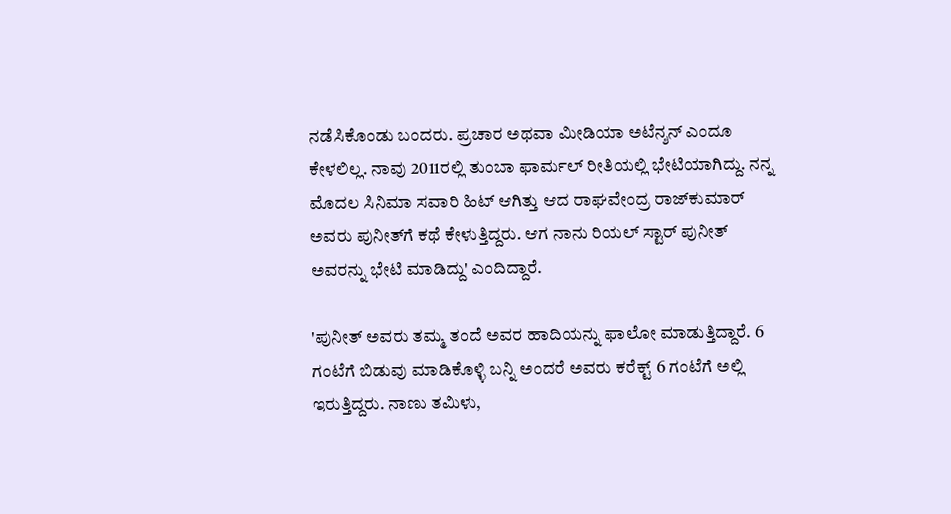ನಡೆಸಿಕೊಂಡು ಬಂದರು. ಪ್ರಚಾರ ಅಥವಾ ಮೀಡಿಯಾ ಅಟೆನ್ಶನ್ ಎಂದೂ ಕೇಳಲಿಲ್ಲ. ನಾವು 2011ರಲ್ಲಿ ತುಂಬಾ ಫಾರ್ಮಲ್ ರೀತಿಯಲ್ಲಿ ಭೇಟಿಯಾಗಿದ್ದು. ನನ್ನ ಮೊದಲ ಸಿನಿಮಾ ಸವಾರಿ ಹಿಟ್ ಆಗಿತ್ತು ಆದ ರಾಘವೇಂದ್ರ ರಾಜ್‌ಕುಮಾರ್ ಅವರು ಪುನೀತ್‌ಗೆ ಕಥೆ ಕೇಳುತ್ತಿದ್ದರು. ಆಗ ನಾನು ರಿಯಲ್ ಸ್ಟಾರ್ ಪುನೀತ್ ಅವರನ್ನು ಭೇಟಿ ಮಾಡಿದ್ದು' ಎಂದಿದ್ದಾರೆ.

'ಪುನೀತ್ ಅವರು ತಮ್ಮ ತಂದೆ ಅವರ ಹಾದಿಯನ್ನು ಫಾಲೋ ಮಾಡುತ್ತಿದ್ದಾರೆ. 6 ಗಂಟೆಗೆ ಬಿಡುವು ಮಾಡಿಕೊಳ್ಳಿ ಬನ್ನಿ ಅಂದರೆ ಅವರು ಕರೆಕ್ಟ್ 6 ಗಂಟೆಗೆ ಅಲ್ಲಿ ಇರುತ್ತಿದ್ದರು. ನಾಣು ತಮಿಳು,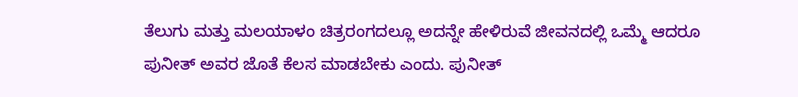ತೆಲುಗು ಮತ್ತು ಮಲಯಾಳಂ ಚಿತ್ರರಂಗದಲ್ಲೂ ಅದನ್ನೇ ಹೇಳಿರುವೆ ಜೀವನದಲ್ಲಿ ಒಮ್ಮೆ ಆದರೂ ಪುನೀತ್ ಅವರ ಜೊತೆ ಕೆಲಸ ಮಾಡಬೇಕು ಎಂದು. ಪುನೀತ್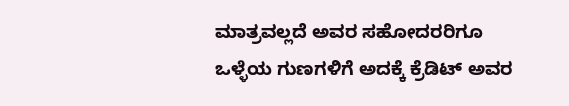ಮಾತ್ರವಲ್ಲದೆ ಅವರ ಸಹೋದರರಿಗೂ ಒಳ್ಳೆಯ ಗುಣಗಳಿಗೆ ಅದಕ್ಕೆ ಕ್ರೆಡಿಟ್ ಅವರ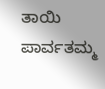ತಾಯಿ ಪಾರ್ವತಮ್ಮ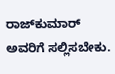ರಾಜ್‌ಕುಮಾರ್ ಅವರಿಗೆ ಸಲ್ಲಿಸಬೇಕು.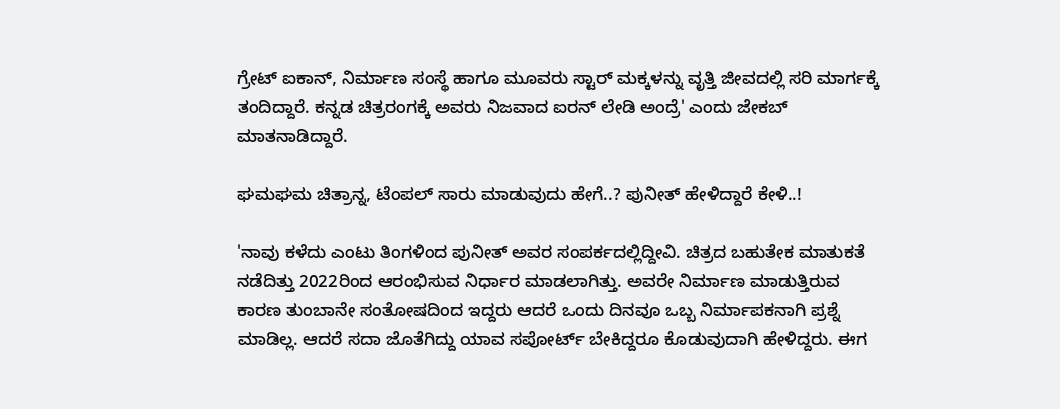ಗ್ರೇಟ್‌ ಐಕಾನ್, ನಿರ್ಮಾಣ ಸಂಸ್ಥೆ ಹಾಗೂ ಮೂವರು ಸ್ಟಾರ್ ಮಕ್ಕಳನ್ನು ವೃತ್ತಿ ಜೀವದಲ್ಲಿ ಸರಿ ಮಾರ್ಗಕ್ಕೆ ತಂದಿದ್ದಾರೆ. ಕನ್ನಡ ಚಿತ್ರರಂಗಕ್ಕೆ ಅವರು ನಿಜವಾದ ಐರನ್ ಲೇಡಿ ಅಂದ್ರೆ' ಎಂದು ಜೇಕಬ್ ಮಾತನಾಡಿದ್ದಾರೆ.

ಘಮಘಮ ಚಿತ್ರಾನ್ನ, ಟೆಂಪಲ್ ಸಾರು ಮಾಡುವುದು ಹೇಗೆ..? ಪುನೀತ್ ಹೇಳಿದ್ದಾರೆ ಕೇಳಿ..!

'ನಾವು ಕಳೆದು ಎಂಟು ತಿಂಗಳಿಂದ ಪುನೀತ್ ಅವರ ಸಂಪರ್ಕದಲ್ಲಿದ್ದೀವಿ. ಚಿತ್ರದ ಬಹುತೇಕ ಮಾತುಕತೆ ನಡೆದಿತ್ತು 2022ರಿಂದ ಆರಂಭಿಸುವ ನಿರ್ಧಾರ ಮಾಡಲಾಗಿತ್ತು. ಅವರೇ ನಿರ್ಮಾಣ ಮಾಡುತ್ತಿರುವ ಕಾರಣ ತುಂಬಾನೇ ಸಂತೋಷದಿಂದ ಇದ್ದರು ಆದರೆ ಒಂದು ದಿನವೂ ಒಬ್ಬ ನಿರ್ಮಾಪಕನಾಗಿ ಪ್ರಶ್ನೆ ಮಾಡಿಲ್ಲ. ಆದರೆ ಸದಾ ಜೊತೆಗಿದ್ದು ಯಾವ ಸಪೋರ್ಟ್ ಬೇಕಿದ್ದರೂ ಕೊಡುವುದಾಗಿ ಹೇಳಿದ್ದರು. ಈಗ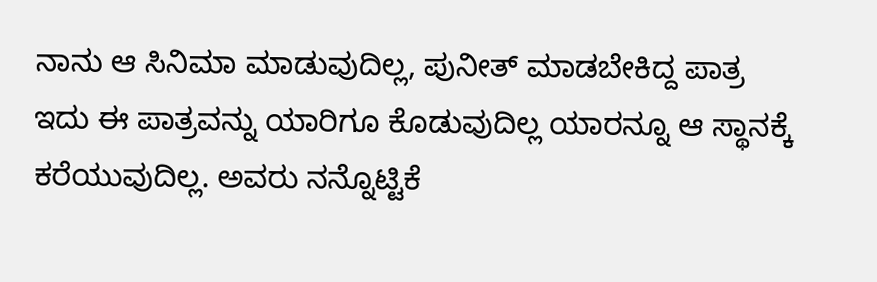ನಾನು ಆ ಸಿನಿಮಾ ಮಾಡುವುದಿಲ್ಲ, ಪುನೀತ್ ಮಾಡಬೇಕಿದ್ದ ಪಾತ್ರ ಇದು ಈ ಪಾತ್ರವನ್ನು ಯಾರಿಗೂ ಕೊಡುವುದಿಲ್ಲ ಯಾರನ್ನೂ ಆ ಸ್ಥಾನಕ್ಕೆ ಕರೆಯುವುದಿಲ್ಲ. ಅವರು ನನ್ನೊಟ್ಟಿಕೆ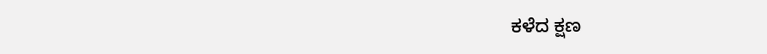ಕಳೆದ ಕ್ಷಣ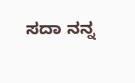ಸದಾ ನನ್ನ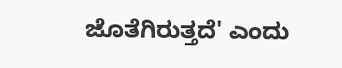ಜೊತೆಗಿರುತ್ತದೆ' ಎಂದು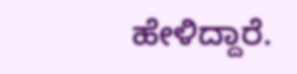ಹೇಳಿದ್ದಾರೆ.